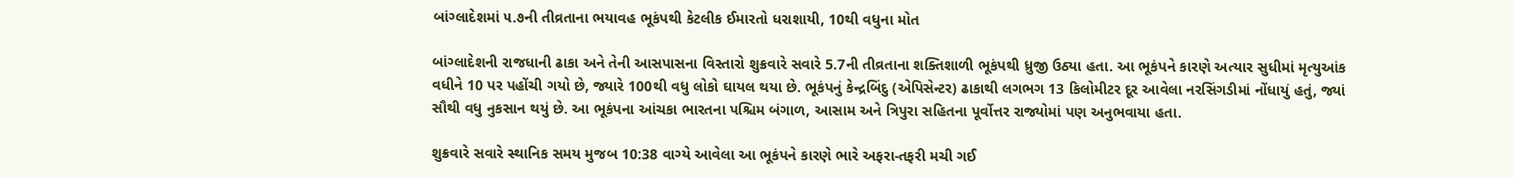બાંગ્લાદેશમાં ૫.૭ની તીવ્રતાના ભયાવહ ભૂકંપથી કેટલીક ઈમારતો ધરાશાયી, 10થી વધુના મોત

બાંગ્લાદેશની રાજધાની ઢાકા અને તેની આસપાસના વિસ્તારો શુક્રવારે સવારે 5.7ની તીવ્રતાના શક્તિશાળી ભૂકંપથી ધ્રુજી ઉઠ્યા હતા. આ ભૂકંપને કારણે અત્યાર સુધીમાં મૃત્યુઆંક વધીને 10 પર પહોંચી ગયો છે, જ્યારે 100થી વધુ લોકો ઘાયલ થયા છે. ભૂકંપનું કેન્દ્રબિંદુ (એપિસેન્ટર) ઢાકાથી લગભગ 13 કિલોમીટર દૂર આવેલા નરસિંગડીમાં નોંધાયું હતું, જ્યાં સૌથી વધુ નુકસાન થયું છે. આ ભૂકંપના આંચકા ભારતના પશ્ચિમ બંગાળ, આસામ અને ત્રિપુરા સહિતના પૂર્વોત્તર રાજ્યોમાં પણ અનુભવાયા હતા.

શુક્રવારે સવારે સ્થાનિક સમય મુજબ 10:38 વાગ્યે આવેલા આ ભૂકંપને કારણે ભારે અફરા-તફરી મચી ગઈ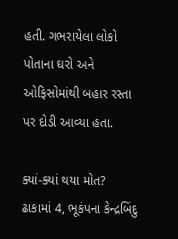હતી. ગભરાયેલા લોકો પોતાના ઘરો અને ઓફિસોમાંથી બહાર રસ્તા પર દોડી આવ્યા હતા.

ક્યાં-ક્યાં થયા મોત?
ઢાકામાં 4, ભૂકંપના કેન્દ્રબિંદુ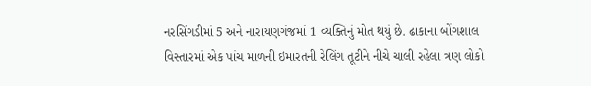નરસિંગડીમાં 5 અને નારાયણગંજમાં 1 વ્યક્તિનું મોત થયું છે. ઢાકાના બોંગશાલ વિસ્તારમાં એક પાંચ માળની ઇમારતની રેલિંગ તૂટીને નીચે ચાલી રહેલા ત્રણ લોકો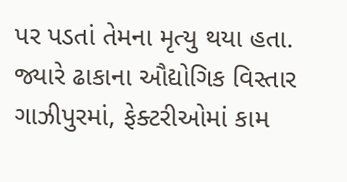પર પડતાં તેમના મૃત્યુ થયા હતા. જ્યારે ઢાકાના ઔદ્યોગિક વિસ્તાર ગાઝીપુરમાં, ફેક્ટરીઓમાં કામ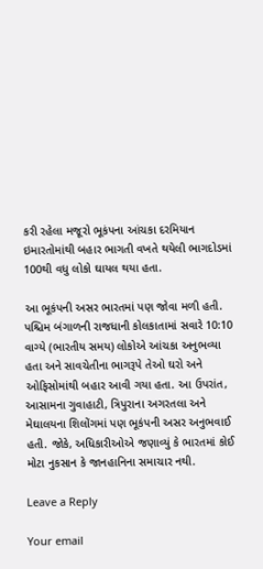કરી રહેલા મજૂરો ભૂકંપના આંચકા દરમિયાન ઇમારતોમાંથી બહાર ભાગતી વખતે થયેલી ભાગદોડમાં 100થી વધુ લોકો ઘાયલ થયા હતા.

આ ભૂકંપની અસર ભારતમાં પણ જોવા મળી હતી. પશ્ચિમ બંગાળની રાજધાની કોલકાતામાં સવારે 10:10 વાગ્યે (ભારતીય સમય) લોકોએ આંચકા અનુભવ્યા હતા અને સાવચેતીના ભાગરૂપે તેઓ ઘરો અને ઓફિસોમાંથી બહાર આવી ગયા હતા. આ ઉપરાંત, આસામના ગુવાહાટી, ત્રિપુરાના અગરતલા અને મેઘાલયના શિલોંગમાં પણ ભૂકંપની અસર અનુભવાઈ હતી. જોકે, અધિકારીઓએ જણાવ્યું કે ભારતમાં કોઈ મોટા નુકસાન કે જાનહાનિના સમાચાર નથી.

Leave a Reply

Your email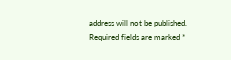address will not be published. Required fields are marked *